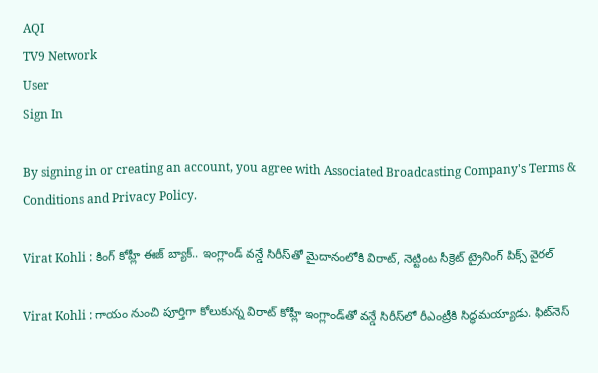AQI
TV9 Network
User
Sign In

By signing in or creating an account, you agree with Associated Broadcasting Company's Terms & Conditions and Privacy Policy.

Virat Kohli : కింగ్ కోహ్లీ ఈజ్ బ్యాక్.. ఇంగ్లాండ్ వన్డే సిరీస్‌తో మైదానంలోకి విరాట్, నెట్టింట సీక్రెట్ ట్రైనింగ్ పిక్స్ వైరల్

Virat Kohli : గాయం నుంచి పూర్తిగా కోలుకున్న విరాట్ కోహ్లీ ఇంగ్లాండ్‌తో వన్డే సిరీస్‌లో రీఎంట్రీకి సిద్ధమయ్యాడు. ఫిట్‌నెస్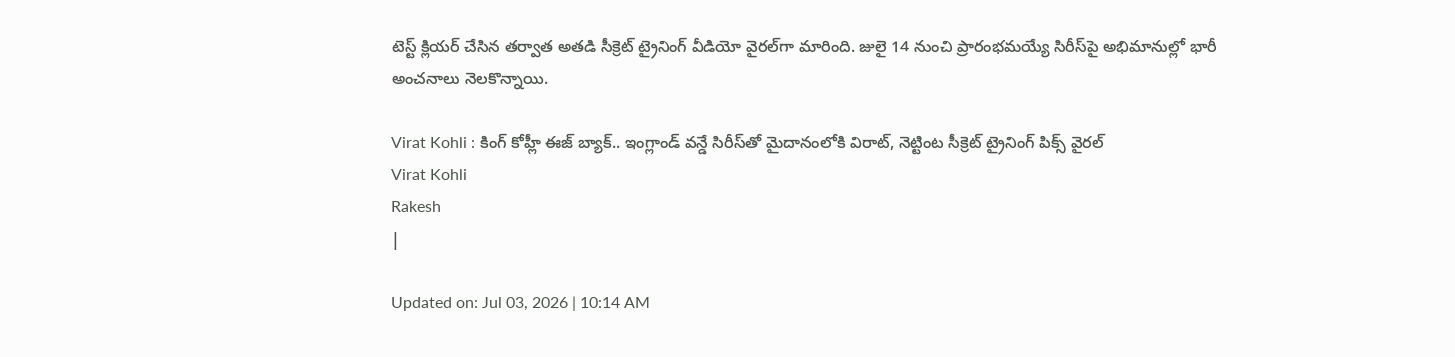టెస్ట్ క్లియర్ చేసిన తర్వాత అతడి సీక్రెట్ ట్రైనింగ్ వీడియో వైరల్‌గా మారింది. జులై 14 నుంచి ప్రారంభమయ్యే సిరీస్‌పై అభిమానుల్లో భారీ అంచనాలు నెలకొన్నాయి.

Virat Kohli : కింగ్ కోహ్లీ ఈజ్ బ్యాక్.. ఇంగ్లాండ్ వన్డే సిరీస్‌తో మైదానంలోకి విరాట్, నెట్టింట సీక్రెట్ ట్రైనింగ్ పిక్స్ వైరల్
Virat Kohli
Rakesh
|

Updated on: Jul 03, 2026 | 10:14 AM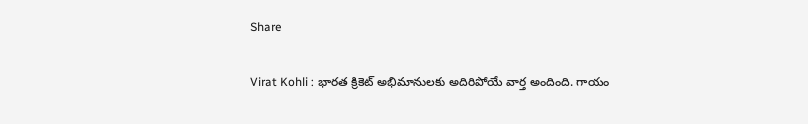Share

Virat Kohli : భారత క్రికెట్ అభిమానులకు అదిరిపోయే వార్త అందింది. గాయం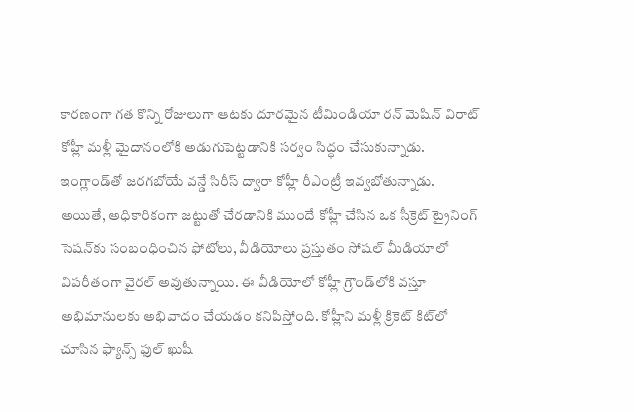కారణంగా గత కొన్ని రోజులుగా ఆటకు దూరమైన టీమిండియా రన్ మెషిన్ విరాట్ కోహ్లీ మళ్లీ మైదానంలోకి అడుగుపెట్టడానికి సర్వం సిద్ధం చేసుకున్నాడు. ఇంగ్లాండ్‌తో జరగబోయే వన్డే సిరీస్ ద్వారా కోహ్లీ రీఎంట్రీ ఇవ్వబోతున్నాడు. అయితే, అధికారికంగా జట్టుతో చేరడానికి ముందే కోహ్లీ చేసిన ఒక సీక్రెట్ ట్రైనింగ్ సెషన్‌కు సంబంధించిన ఫోటోలు, వీడియోలు ప్రస్తుతం సోషల్ మీడియాలో విపరీతంగా వైరల్ అవుతున్నాయి. ఈ వీడియోలో కోహ్లీ గ్రౌండ్‌లోకి వస్తూ అభిమానులకు అభివాదం చేయడం కనిపిస్తోంది. కోహ్లీని మళ్లీ క్రికెట్ కిట్‌లో చూసిన ఫ్యాన్స్ ఫుల్ ఖుషీ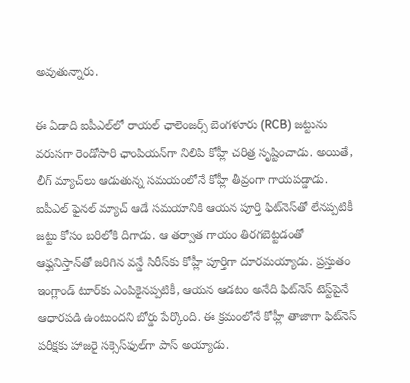అవుతున్నారు.

ఈ ఏడాది ఐపీఎల్‌లో రాయల్ ఛాలెంజర్స్ బెంగళూరు (RCB) జట్టును వరుసగా రెండోసారి ఛాంపియన్‌గా నిలిపి కోహ్లీ చరిత్ర సృష్టించాడు. అయితే, లీగ్ మ్యాచ్‌లు ఆడుతున్న సమయంలోనే కోహ్లీ తీవ్రంగా గాయపడ్డాడు. ఐపీఎల్ ఫైనల్ మ్యాచ్ ఆడే సమయానికి ఆయన పూర్తి ఫిట్‌నెస్‌తో లేనప్పటికీ జట్టు కోసం బరిలోకి దిగాడు. ఆ తర్వాత గాయం తిరగబెట్టడంతో ఆఫ్ఘనిస్తాన్‌తో జరిగిన వన్డే సిరీస్‌కు కోహ్లీ పూర్తిగా దూరమయ్యాడు. ప్రస్తుతం ఇంగ్లాండ్ టూర్‌కు ఎంపికైనప్పటికీ, ఆయన ఆడటం అనేది ఫిట్‌నెస్ టెస్ట్‌పైనే ఆధారపడి ఉంటుందని బోర్డు పేర్కొంది. ఈ క్రమంలోనే కోహ్లీ తాజాగా ఫిట్‌నెస్ పరీక్షకు హాజరై సక్సెస్‌ఫుల్‌గా పాస్ అయ్యాడు.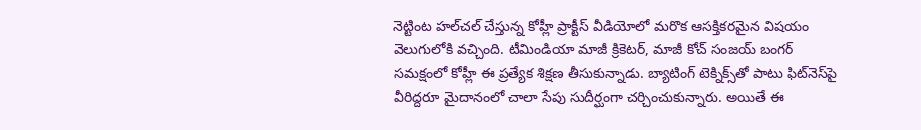నెట్టింట హల్‌చల్ చేస్తున్న కోహ్లీ ప్రాక్టీస్ వీడియోలో మరొక ఆసక్తికరమైన విషయం వెలుగులోకి వచ్చింది. టీమిండియా మాజీ క్రికెటర్, మాజీ కోచ్ సంజయ్ బంగర్ సమక్షంలో కోహ్లీ ఈ ప్రత్యేక శిక్షణ తీసుకున్నాడు. బ్యాటింగ్ టెక్నిక్స్‌తో పాటు ఫిట్‌నెస్‌పై వీరిద్దరూ మైదానంలో చాలా సేపు సుదీర్ఘంగా చర్చించుకున్నారు. అయితే ఈ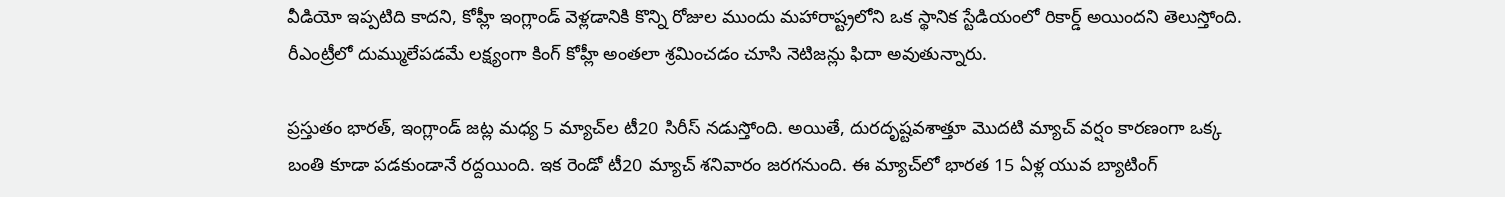వీడియో ఇప్పటిది కాదని, కోహ్లీ ఇంగ్లాండ్ వెళ్లడానికి కొన్ని రోజుల ముందు మహారాష్ట్రలోని ఒక స్థానిక స్టేడియంలో రికార్డ్ అయిందని తెలుస్తోంది. రీఎంట్రీలో దుమ్ములేపడమే లక్ష్యంగా కింగ్ కోహ్లీ అంతలా శ్రమించడం చూసి నెటిజన్లు ఫిదా అవుతున్నారు.

ప్రస్తుతం భారత్, ఇంగ్లాండ్ జట్ల మధ్య 5 మ్యాచ్‌ల టీ20 సిరీస్ నడుస్తోంది. అయితే, దురదృష్టవశాత్తూ మొదటి మ్యాచ్ వర్షం కారణంగా ఒక్క బంతి కూడా పడకుండానే రద్దయింది. ఇక రెండో టీ20 మ్యాచ్ శనివారం జరగనుంది. ఈ మ్యాచ్‌లో భారత 15 ఏళ్ల యువ బ్యాటింగ్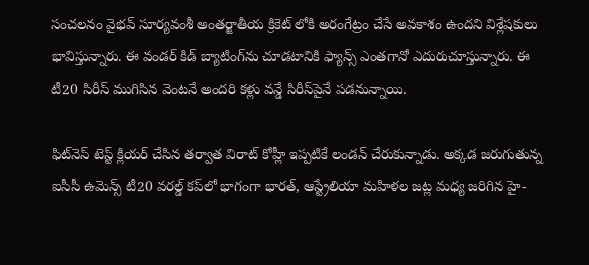సంచలనం వైభవ్ సూర్యవంశీ అంతర్జాతీయ క్రికెట్ లోకి అరంగేట్రం చేసే అవకాశం ఉందని విశ్లేషకులు భావిస్తున్నారు. ఈ వండర్ కిడ్ బ్యాటింగ్‌ను చూడటానికి ఫ్యాన్స్ ఎంతగానో ఎదురుచూస్తున్నారు. ఈ టీ20 సిరీస్ ముగిసిన వెంటనే అందరి కళ్లు వన్డే సిరీస్‌పైనే పడనున్నాయి.

ఫిట్‌నెస్ టెస్ట్ క్లియర్ చేసిన తర్వాత విరాట్ కోహ్లీ ఇప్పటికే లండన్ చేరుకున్నాడు. అక్కడ జరుగుతున్న ఐసీసీ ఉమెన్స్ టీ20 వరల్డ్ కప్‌లో భాగంగా భారత్, ఆస్ట్రేలియా మహిళల జట్ల మధ్య జరిగిన హై-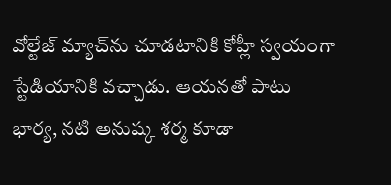వోల్టేజ్ మ్యాచ్‌ను చూడటానికి కోహ్లీ స్వయంగా స్టేడియానికి వచ్చాడు. ఆయనతో పాటు భార్య, నటి అనుష్క శర్మ కూడా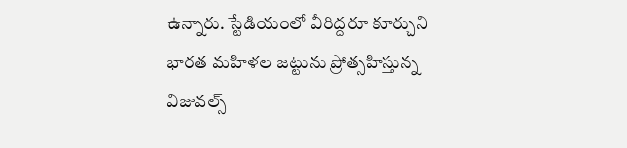ఉన్నారు. స్టేడియంలో వీరిద్దరూ కూర్చుని భారత మహిళల జట్టును ప్రోత్సహిస్తున్న విజువల్స్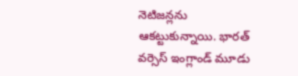నెటిజన్లను ఆకట్టుకున్నాయి. భారత్ వర్సెస్ ఇంగ్లాండ్ మూడు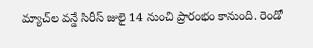మ్యాచ్‌ల వన్డే సిరీస్ జులై 14 నుంచి ప్రారంభం కానుంది. రెండో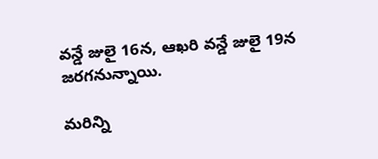వన్డే జులై 16న, ఆఖరి వన్డే జులై 19న జరగనున్నాయి.

మరిన్ని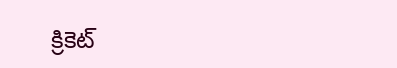క్రికెట్‌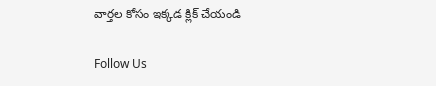వార్తల కోసం ఇక్కడ క్లిక్‌ చేయండి

Follow Us